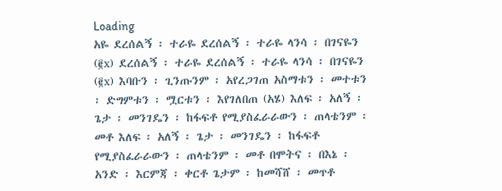Loading
አዬ ደረሰልኝ ፡ ተራዬ ደረሰልኝ ፡ ተራዬ ላንሳ ፡ በገናዬን (፪x) ደረሰልኝ ፡ ተራዬ ደረሰልኝ ፡ ተራዬ ላንሳ ፡ በገናዬን (፪x) እባቡን ፡ ጊንጡንም ፡ አየረጋገጠ አስማቱን ፡ መተቱን ፡ ድግምቱን ፡ ሟርቱን ፡ እየገለበጠ (አሄ) እለፍ ፡ አለኝ ፡ ጌታ ፡ መንገዴን ፡ ከፋፍቶ የሚያስፈራራውን ፡ ጠላቴንም ፡ መቶ እለፍ ፡ አለኝ ፡ ጌታ ፡ መንገዴን ፡ ከፋፍቶ የሚያስፈራራውን ፡ ጠላቴንም ፡ መቶ በሞትና ፡ በእኔ ፡ አንድ ፡ እርምጃ ፡ ቀርቶ ጌታም ፡ ከመሻሸ ፡ መጥቶ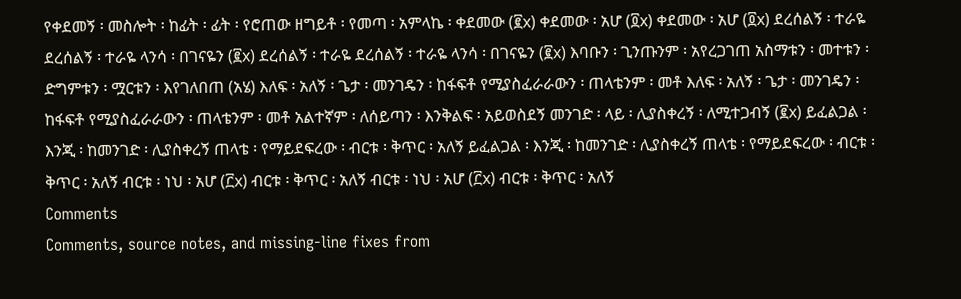የቀደመኝ ፡ መስሎት ፡ ከፊት ፡ ፊት ፡ የሮጠው ዘግይቶ ፡ የመጣ ፡ አምላኬ ፡ ቀደመው (፪x) ቀደመው ፡ አሆ (፬x) ቀደመው ፡ አሆ (፬x) ደረሰልኝ ፡ ተራዬ ደረሰልኝ ፡ ተራዬ ላንሳ ፡ በገናዬን (፪x) ደረሰልኝ ፡ ተራዬ ደረሰልኝ ፡ ተራዬ ላንሳ ፡ በገናዬን (፪x) እባቡን ፡ ጊንጡንም ፡ አየረጋገጠ አስማቱን ፡ መተቱን ፡ ድግምቱን ፡ ሟርቱን ፡ እየገለበጠ (አሄ) እለፍ ፡ አለኝ ፡ ጌታ ፡ መንገዴን ፡ ከፋፍቶ የሚያስፈራራውን ፡ ጠላቴንም ፡ መቶ እለፍ ፡ አለኝ ፡ ጌታ ፡ መንገዴን ፡ ከፋፍቶ የሚያስፈራራውን ፡ ጠላቴንም ፡ መቶ አልተኛም ፡ ለሰይጣን ፡ እንቅልፍ ፡ አይወስደኝ መንገድ ፡ ላይ ፡ ሊያስቀረኝ ፡ ለሚተጋብኝ (፪x) ይፈልጋል ፡ እንጂ ፡ ከመንገድ ፡ ሊያስቀረኝ ጠላቴ ፡ የማይደፍረው ፡ ብርቱ ፡ ቅጥር ፡ አለኝ ይፈልጋል ፡ እንጂ ፡ ከመንገድ ፡ ሊያስቀረኝ ጠላቴ ፡ የማይደፍረው ፡ ብርቱ ፡ ቅጥር ፡ አለኝ ብርቱ ፡ ነህ ፡ አሆ (፫x) ብርቱ ፡ ቅጥር ፡ አለኝ ብርቱ ፡ ነህ ፡ አሆ (፫x) ብርቱ ፡ ቅጥር ፡ አለኝ
Comments
Comments, source notes, and missing-line fixes from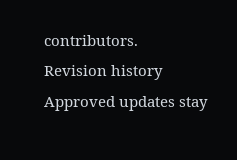contributors.
Revision history
Approved updates stay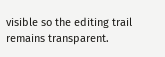visible so the editing trail remains transparent.